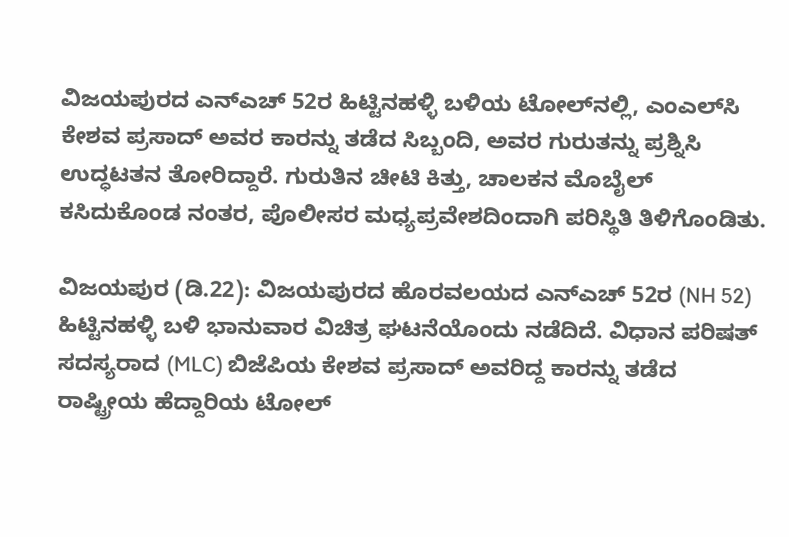ವಿಜಯಪುರದ ಎನ್‌ಎಚ್‌ 52ರ ಹಿಟ್ಟಿನಹಳ್ಳಿ ಬಳಿಯ ಟೋಲ್‌ನಲ್ಲಿ, ಎಂಎಲ್‌ಸಿ ಕೇಶವ ಪ್ರಸಾದ್ ಅವರ ಕಾರನ್ನು ತಡೆದ ಸಿಬ್ಬಂದಿ, ಅವರ ಗುರುತನ್ನು ಪ್ರಶ್ನಿಸಿ ಉದ್ಧಟತನ ತೋರಿದ್ದಾರೆ. ಗುರುತಿನ ಚೀಟಿ ಕಿತ್ತು, ಚಾಲಕನ ಮೊಬೈಲ್ ಕಸಿದುಕೊಂಡ ನಂತರ, ಪೊಲೀಸರ ಮಧ್ಯಪ್ರವೇಶದಿಂದಾಗಿ ಪರಿಸ್ಥಿತಿ ತಿಳಿಗೊಂಡಿತು.

ವಿಜಯಪುರ (ಡಿ.22): ವಿಜಯಪುರದ ಹೊರವಲಯದ ಎನ್‌ಎಚ್‌ 52ರ (NH 52) ಹಿಟ್ಟಿನಹಳ್ಳಿ ಬಳಿ ಭಾನುವಾರ ವಿಚಿತ್ರ ಘಟನೆಯೊಂದು ನಡೆದಿದೆ. ವಿಧಾನ ಪರಿಷತ್ ಸದಸ್ಯರಾದ (MLC) ಬಿಜೆಪಿಯ ಕೇಶವ ಪ್ರಸಾದ್ ಅವರಿದ್ದ ಕಾರನ್ನು ತಡೆದ ರಾಷ್ಟ್ರೀಯ ಹೆದ್ದಾರಿಯ ಟೋಲ್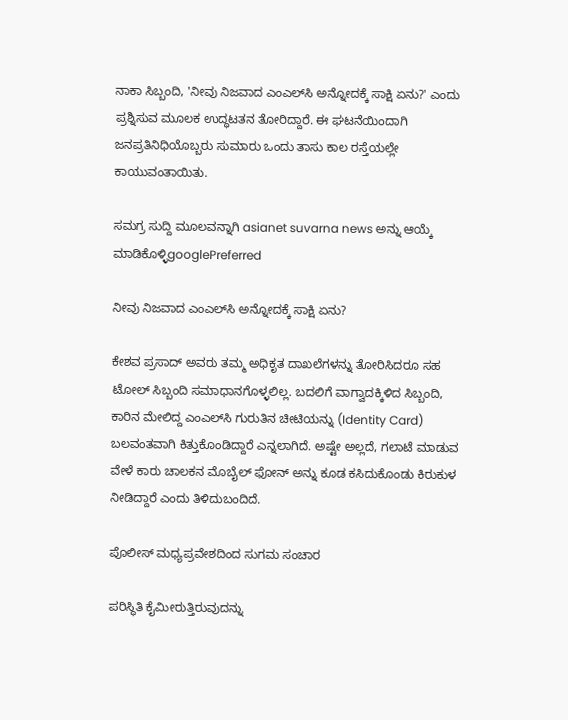ನಾಕಾ ಸಿಬ್ಬಂದಿ, 'ನೀವು ನಿಜವಾದ ಎಂಎಲ್‌ಸಿ ಅನ್ನೋದಕ್ಕೆ ಸಾಕ್ಷಿ ಏನು?' ಎಂದು ಪ್ರಶ್ನಿಸುವ ಮೂಲಕ ಉದ್ಧಟತನ ತೋರಿದ್ದಾರೆ. ಈ ಘಟನೆಯಿಂದಾಗಿ ಜನಪ್ರತಿನಿಧಿಯೊಬ್ಬರು ಸುಮಾರು ಒಂದು ತಾಸು ಕಾಲ ರಸ್ತೆಯಲ್ಲೇ ಕಾಯುವಂತಾಯಿತು.

ಸಮಗ್ರ ಸುದ್ದಿ ಮೂಲವನ್ನಾಗಿ asianet suvarna news ಅನ್ನು ಆಯ್ಕೆ ಮಾಡಿಕೊಳ್ಳಿgooglePreferred

ನೀವು ನಿಜವಾದ ಎಂಎಲ್‌ಸಿ ಅನ್ನೋದಕ್ಕೆ ಸಾಕ್ಷಿ ಏನು?

ಕೇಶವ ಪ್ರಸಾದ್ ಅವರು ತಮ್ಮ ಅಧಿಕೃತ ದಾಖಲೆಗಳನ್ನು ತೋರಿಸಿದರೂ ಸಹ ಟೋಲ್ ಸಿಬ್ಬಂದಿ ಸಮಾಧಾನಗೊಳ್ಳಲಿಲ್ಲ. ಬದಲಿಗೆ ವಾಗ್ವಾದಕ್ಕಿಳಿದ ಸಿಬ್ಬಂದಿ, ಕಾರಿನ ಮೇಲಿದ್ದ ಎಂಎಲ್‌ಸಿ ಗುರುತಿನ ಚೀಟಿಯನ್ನು (Identity Card) ಬಲವಂತವಾಗಿ ಕಿತ್ತುಕೊಂಡಿದ್ದಾರೆ ಎನ್ನಲಾಗಿದೆ. ಅಷ್ಟೇ ಅಲ್ಲದೆ, ಗಲಾಟೆ ಮಾಡುವ ವೇಳೆ ಕಾರು ಚಾಲಕನ ಮೊಬೈಲ್ ಫೋನ್ ಅನ್ನು ಕೂಡ ಕಸಿದುಕೊಂಡು ಕಿರುಕುಳ ನೀಡಿದ್ದಾರೆ ಎಂದು ತಿಳಿದುಬಂದಿದೆ.

ಪೊಲೀಸ್ ಮಧ್ಯಪ್ರವೇಶದಿಂದ ಸುಗಮ ಸಂಚಾರ

ಪರಿಸ್ಥಿತಿ ಕೈಮೀರುತ್ತಿರುವುದನ್ನು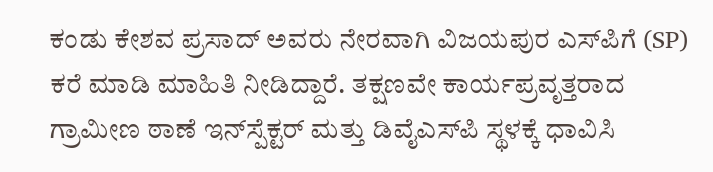ಕಂಡು ಕೇಶವ ಪ್ರಸಾದ್ ಅವರು ನೇರವಾಗಿ ವಿಜಯಪುರ ಎಸ್‌ಪಿಗೆ (SP) ಕರೆ ಮಾಡಿ ಮಾಹಿತಿ ನೀಡಿದ್ದಾರೆ. ತಕ್ಷಣವೇ ಕಾರ್ಯಪ್ರವೃತ್ತರಾದ ಗ್ರಾಮೀಣ ಠಾಣೆ ಇನ್‌ಸ್ಪೆಕ್ಟರ್ ಮತ್ತು ಡಿವೈಎಸ್‌ಪಿ ಸ್ಥಳಕ್ಕೆ ಧಾವಿಸಿ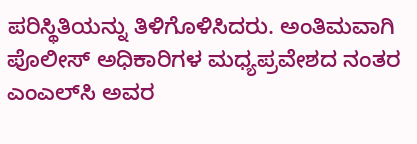ಪರಿಸ್ಥಿತಿಯನ್ನು ತಿಳಿಗೊಳಿಸಿದರು. ಅಂತಿಮವಾಗಿ ಪೊಲೀಸ್ ಅಧಿಕಾರಿಗಳ ಮಧ್ಯಪ್ರವೇಶದ ನಂತರ ಎಂಎಲ್‌ಸಿ ಅವರ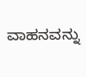ವಾಹನವನ್ನು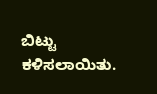ಬಿಟ್ಟು ಕಳಿಸಲಾಯಿತು.